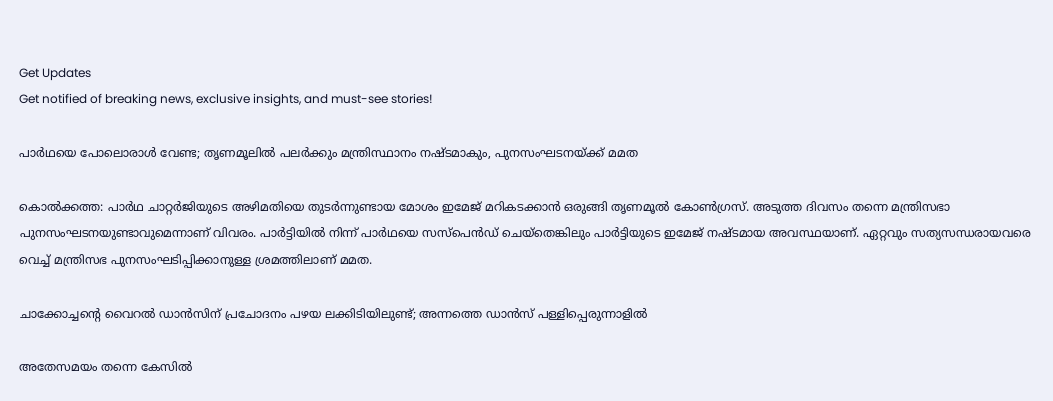Get Updates
Get notified of breaking news, exclusive insights, and must-see stories!

പാര്‍ഥയെ പോലൊരാള്‍ വേണ്ട; തൃണമൂലില്‍ പലര്‍ക്കും മന്ത്രിസ്ഥാനം നഷ്ടമാകും, പുനസംഘടനയ്ക്ക് മമത

കൊല്‍ക്കത്ത: പാര്‍ഥ ചാറ്റര്‍ജിയുടെ അഴിമതിയെ തുടര്‍ന്നുണ്ടായ മോശം ഇമേജ് മറികടക്കാന്‍ ഒരുങ്ങി തൃണമൂല്‍ കോണ്‍ഗ്രസ്. അടുത്ത ദിവസം തന്നെ മന്ത്രിസഭാ പുനസംഘടനയുണ്ടാവുമെന്നാണ് വിവരം. പാര്‍ട്ടിയില്‍ നിന്ന് പാര്‍ഥയെ സസ്‌പെന്‍ഡ് ചെയ്‌തെങ്കിലും പാര്‍ട്ടിയുടെ ഇമേജ് നഷ്ടമായ അവസ്ഥയാണ്. ഏറ്റവും സത്യസന്ധരായവരെ വെച്ച് മന്ത്രിസഭ പുനസംഘടിപ്പിക്കാനുള്ള ശ്രമത്തിലാണ് മമത.

ചാക്കോച്ചന്റെ വൈറല്‍ ഡാന്‍സിന് പ്രചോദനം പഴയ ലക്കിടിയിലുണ്ട്; അന്നത്തെ ഡാന്‍സ് പള്ളിപ്പെരുന്നാളില്‍

അതേസമയം തന്നെ കേസില്‍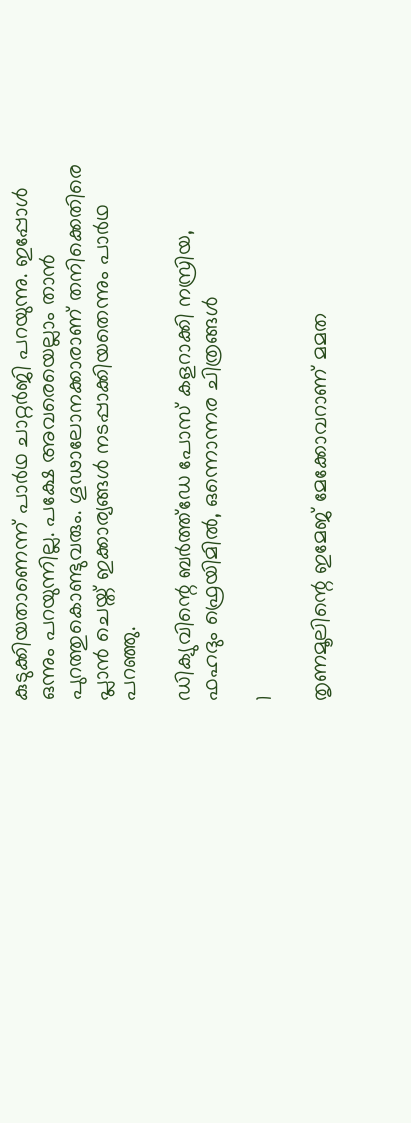കുടുക്കിയതാണെന്ന് പാര്‍ഥ ചാറ്റര്‍ജി പറയുന്നു. ഇപ്പോള്‍ ഒന്നും പറയുന്നില്ല. പക്ഷേ അവരെയെല്ലാം താന്‍ പുറത്തുകൊണ്ടുവരും. ഗൂഢാലോനക്കാരാണ് തനിക്കെതിരെ പ്ലാന്‍ ചെയ്ത് ഇക്കാര്യങ്ങള്‍ നടപ്പാക്കിയതെന്നും പാര്‍ഥ പറഞ്ഞു.

ഡിക്യുവിന്റെ ബര്‍ത്ത്‌ഡേ പോസ് കളറാക്കി നസ്രിയ, ഫഹദും ഫ്രെയിമില്‍, ഒന്നൊന്നര ചിത്രങ്ങള്‍

1

തൃണമൂലിന്റെ ഇമേജ് മേക്കോവറാണ് മമത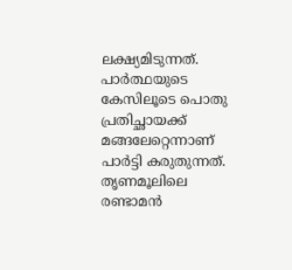ലക്ഷ്യമിടുന്നത്. പാര്‍ത്ഥയുടെ കേസിലൂടെ പൊതു പ്രതിച്ഛായക്ക് മങ്ങലേറ്റെന്നാണ് പാര്‍ട്ടി കരുതുന്നത്. തൃണമൂലിലെ രണ്ടാമന്‍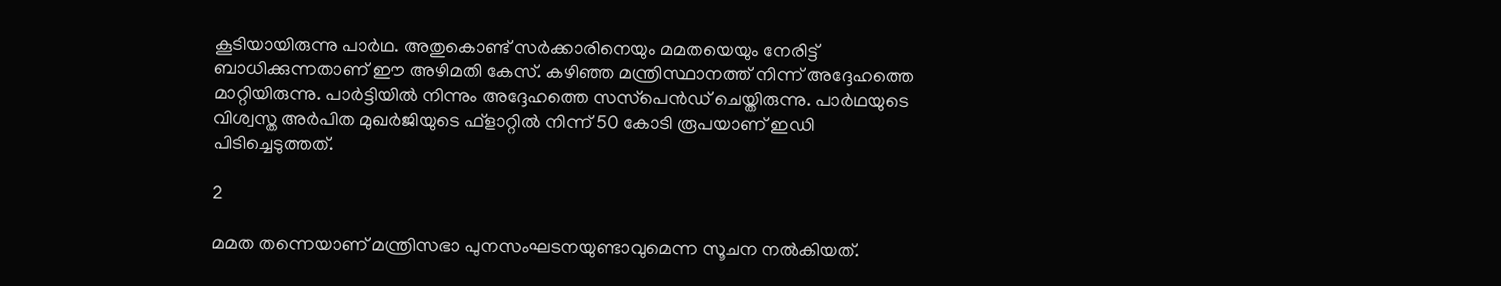കൂടിയായിരുന്നു പാര്‍ഥ. അതുകൊണ്ട് സര്‍ക്കാരിനെയും മമതയെയും നേരിട്ട് ബാധിക്കുന്നതാണ് ഈ അഴിമതി കേസ്. കഴിഞ്ഞ മന്ത്രിസ്ഥാനത്ത് നിന്ന് അദ്ദേഹത്തെ മാറ്റിയിരുന്നു. പാര്‍ട്ടിയില്‍ നിന്നും അദ്ദേഹത്തെ സസ്‌പെന്‍ഡ് ചെയ്തിരുന്നു. പാര്‍ഥയുടെ വിശ്വസ്ത അര്‍പിത മുഖര്‍ജിയുടെ ഫ്‌ളാറ്റില്‍ നിന്ന് 50 കോടി രൂപയാണ് ഇഡി പിടിച്ചെടുത്തത്.

2

മമത തന്നെയാണ് മന്ത്രിസഭാ പുനസംഘടനയുണ്ടാവുമെന്ന സൂചന നല്‍കിയത്.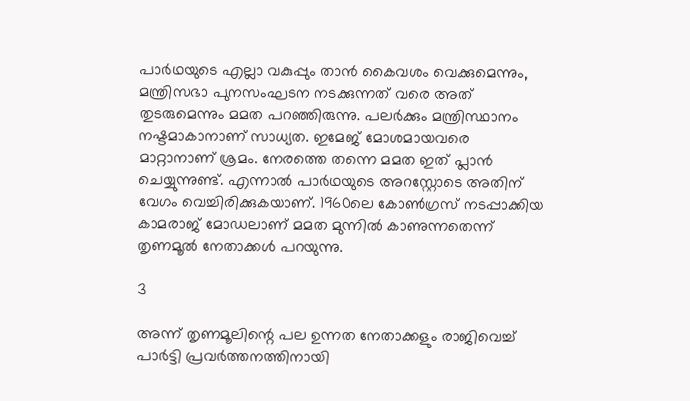പാര്‍ഥയുടെ എല്ലാ വകുപ്പും താന്‍ കൈവശം വെക്കുമെന്നും, മന്ത്രിസഭാ പുനസംഘടന നടക്കുന്നത് വരെ അത് തുടരുമെന്നും മമത പറഞ്ഞിരുന്നു. പലര്‍ക്കും മന്ത്രിസ്ഥാനം നഷ്ടമാകാനാണ് സാധ്യത. ഇമേജ് മോശമായവരെ മാറ്റാനാണ് ശ്രമം. നേരത്തെ തന്നെ മമത ഇത് പ്ലാന്‍ ചെയ്യുന്നുണ്ട്. എന്നാല്‍ പാര്‍ഥയുടെ അറസ്റ്റോടെ അതിന് വേഗം വെച്ചിരിക്കുകയാണ്. 1960ലെ കോണ്‍ഗ്രസ് നടപ്പാക്കിയ കാമരാജ് മോഡലാണ് മമത മുന്നില്‍ കാണുന്നതെന്ന് തൃണമൂല്‍ നേതാക്കള്‍ പറയുന്നു.

3

അന്ന് തൃണമൂലിന്റെ പല ഉന്നത നേതാക്കളും രാജിവെച്ച് പാര്‍ട്ടി പ്രവര്‍ത്തനത്തിനായി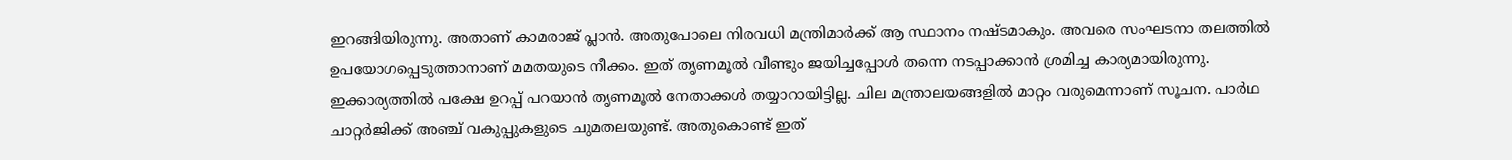ഇറങ്ങിയിരുന്നു. അതാണ് കാമരാജ് പ്ലാന്‍. അതുപോലെ നിരവധി മന്ത്രിമാര്‍ക്ക് ആ സ്ഥാനം നഷ്ടമാകും. അവരെ സംഘടനാ തലത്തില്‍ ഉപയോഗപ്പെടുത്താനാണ് മമതയുടെ നീക്കം. ഇത് തൃണമൂല്‍ വീണ്ടും ജയിച്ചപ്പോള്‍ തന്നെ നടപ്പാക്കാന്‍ ശ്രമിച്ച കാര്യമായിരുന്നു. ഇക്കാര്യത്തില്‍ പക്ഷേ ഉറപ്പ് പറയാന്‍ തൃണമൂല്‍ നേതാക്കള്‍ തയ്യാറായിട്ടില്ല. ചില മന്ത്രാലയങ്ങളില്‍ മാറ്റം വരുമെന്നാണ് സൂചന. പാര്‍ഥ ചാറ്റര്‍ജിക്ക് അഞ്ച് വകുപ്പുകളുടെ ചുമതലയുണ്ട്. അതുകൊണ്ട് ഇത്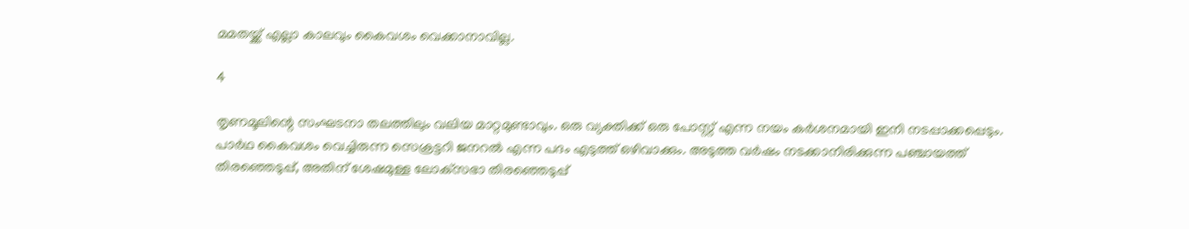മമതയ്ക്ക് എല്ലാ കാലവും കൈവശം വെക്കാനാവില്ല.

4

തൃണമൂലിന്റെ സംഘടനാ തലത്തിലും വലിയ മാറ്റമുണ്ടാവും. ഒരു വ്യക്തിക്ക് ഒരു പോസ്റ്റ് എന്ന നയം കര്‍ശനമായി ഇനി നടപ്പാക്കപ്പെടും. പാര്‍ഥ കൈവശം വെച്ചിരുന്ന സെക്രട്ടറി ജനറല്‍ എന്ന പദം എടുത്ത് ഒഴിവാക്കും. അടുത്ത വര്‍ഷം നടക്കാനിരിക്കുന്ന പഞ്ചായത്ത് തിരഞ്ഞെടുപ്പ്, അതിന് ശേഷമുള്ള ലോക്‌സഭാ തിരഞ്ഞെടുപ്പ്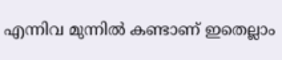എന്നിവ മുന്നില്‍ കണ്ടാണ് ഇതെല്ലാം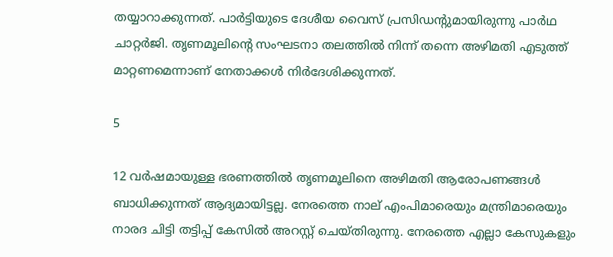തയ്യാറാക്കുന്നത്. പാര്‍ട്ടിയുടെ ദേശീയ വൈസ് പ്രസിഡന്റുമായിരുന്നു പാര്‍ഥ ചാറ്റര്‍ജി. തൃണമൂലിന്റെ സംഘടനാ തലത്തില്‍ നിന്ന് തന്നെ അഴിമതി എടുത്ത് മാറ്റണമെന്നാണ് നേതാക്കള്‍ നിര്‍ദേശിക്കുന്നത്.

5

12 വര്‍ഷമായുള്ള ഭരണത്തില്‍ തൃണമൂലിനെ അഴിമതി ആരോപണങ്ങള്‍ ബാധിക്കുന്നത് ആദ്യമായിട്ടല്ല. നേരത്തെ നാല് എംപിമാരെയും മന്ത്രിമാരെയും നാരദ ചിട്ടി തട്ടിപ്പ് കേസില്‍ അറസ്റ്റ് ചെയ്തിരുന്നു. നേരത്തെ എല്ലാ കേസുകളും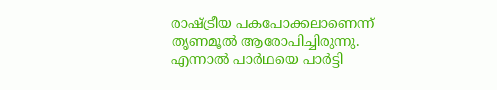രാഷ്ട്രീയ പകപോക്കലാണെന്ന് തൃണമൂല്‍ ആരോപിച്ചിരുന്നു. എന്നാല്‍ പാര്‍ഥയെ പാര്‍ട്ടി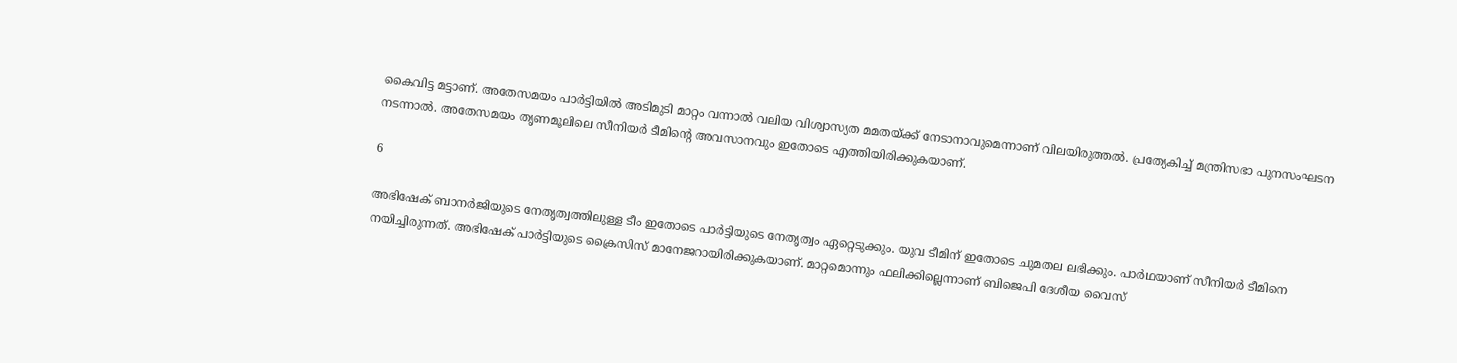കൈവിട്ട മട്ടാണ്. അതേസമയം പാര്‍ട്ടിയില്‍ അടിമുടി മാറ്റം വന്നാല്‍ വലിയ വിശ്വാസ്യത മമതയ്ക്ക് നേടാനാവുമെന്നാണ് വിലയിരുത്തല്‍. പ്രത്യേകിച്ച് മന്ത്രിസഭാ പുനസംഘടന നടന്നാല്‍. അതേസമയം തൃണമൂലിലെ സീനിയര്‍ ടീമിന്റെ അവസാനവും ഇതോടെ എത്തിയിരിക്കുകയാണ്.

6

അഭിഷേക് ബാനര്‍ജിയുടെ നേതൃത്വത്തിലുള്ള ടീം ഇതോടെ പാര്‍ട്ടിയുടെ നേതൃത്വം ഏറ്റെടുക്കും. യുവ ടീമിന് ഇതോടെ ചുമതല ലഭിക്കും. പാര്‍ഥയാണ് സീനിയര്‍ ടീമിനെ നയിച്ചിരുന്നത്. അഭിഷേക് പാര്‍ട്ടിയുടെ ക്രൈസിസ് മാനേജറായിരിക്കുകയാണ്. മാറ്റമൊന്നും ഫലിക്കില്ലെന്നാണ് ബിജെപി ദേശീയ വൈസ്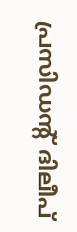പ്രസിഡന്റ് ദിലീപ്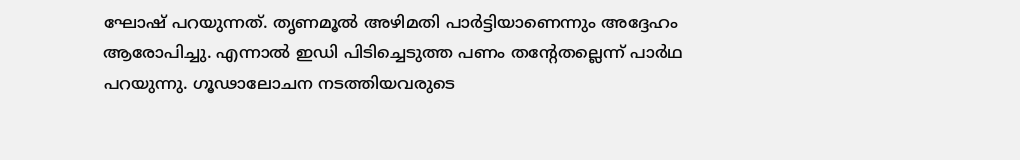ഘോഷ് പറയുന്നത്. തൃണമൂല്‍ അഴിമതി പാര്‍ട്ടിയാണെന്നും അദ്ദേഹം ആരോപിച്ചു. എന്നാല്‍ ഇഡി പിടിച്ചെടുത്ത പണം തന്റേതല്ലെന്ന് പാര്‍ഥ പറയുന്നു. ഗൂഢാലോചന നടത്തിയവരുടെ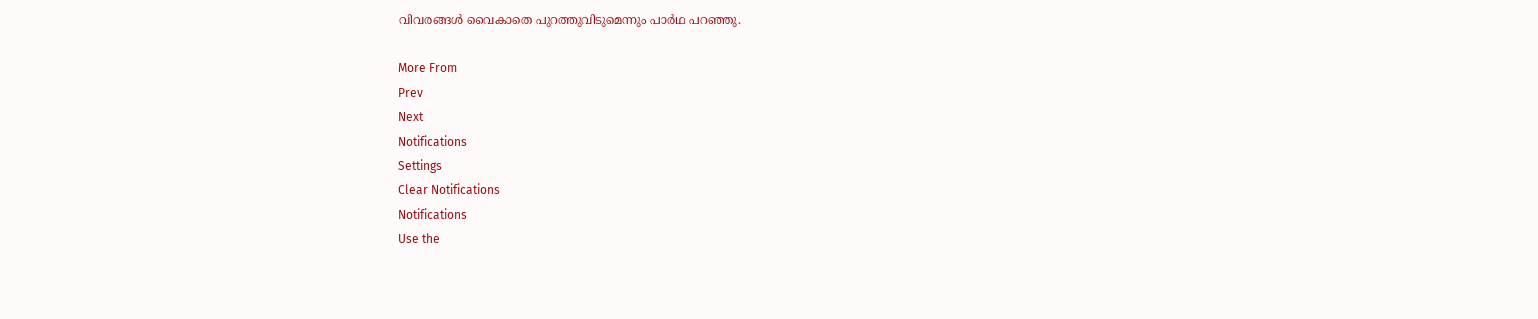വിവരങ്ങള്‍ വൈകാതെ പുറത്തുവിടുമെന്നും പാര്‍ഥ പറഞ്ഞു.

More From
Prev
Next
Notifications
Settings
Clear Notifications
Notifications
Use the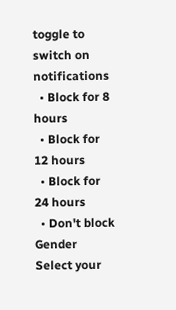toggle to switch on notifications
  • Block for 8 hours
  • Block for 12 hours
  • Block for 24 hours
  • Don't block
Gender
Select your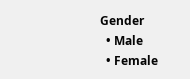Gender
  • Male
  • Female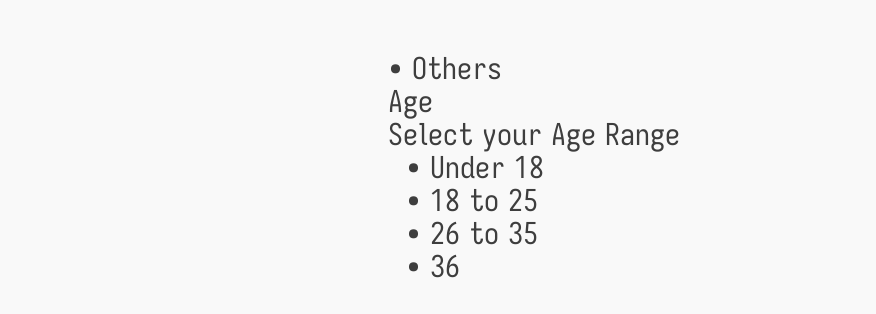• Others
Age
Select your Age Range
  • Under 18
  • 18 to 25
  • 26 to 35
  • 36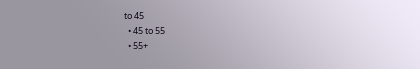to 45
  • 45 to 55
  • 55+